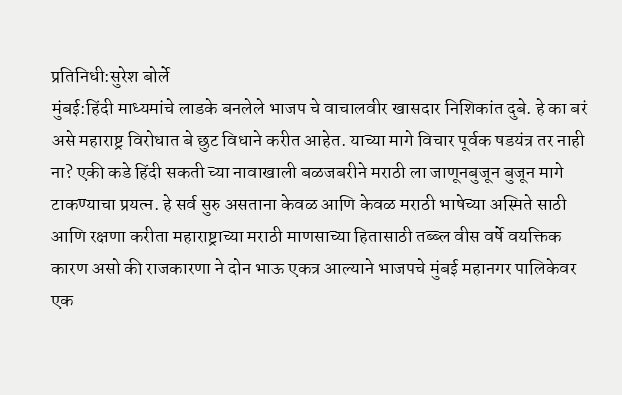प्रतिनिधी:सुरेश बोर्ले
मुंबई:हिंदी माध्यमांचे लाडके बनलेले भाजप चे वाचालवीर खासदार निशिकांत दुबे. हे का बरं असे महाराष्ट्र विरोधात बे छुट विधाने करीत आहेत. याच्या मागे विचार पूर्वक षडयंत्र तर नाही ना? एकी कडे हिंदी सकती च्या नावाखाली बळजबरीने मराठी ला जाणूनबुजून बुजून मागे टाकण्याचा प्रयत्न. हे सर्व सुरु असताना केवळ आणि केवळ मराठी भाषेच्या अस्मिते साठी आणि रक्षणा करीता महाराष्ट्राच्या मराठी माणसाच्या हितासाठी तब्ब्ल वीस वर्षे वयक्तिक कारण असो की राजकारणा ने दोन भाऊ एकत्र आल्याने भाजपचे मुंबई महानगर पालिकेवर एक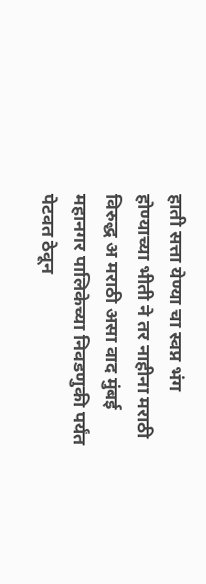हाती सत्ता येण्या चा स्वप्न भंग होण्याच्या भीती ने तर नाहीना मराठी विरुद्ध अ मराठी असा वाद मुंबई महानगर पालिकेच्या निवडणुकी पर्यंत पेटवत ठेवून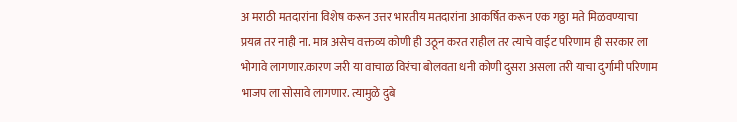अ मराठी मतदारांना विशेष करून उत्तर भारतीय मतदारांना आकर्षित करून एक गठ्ठा मते मिळवण्याचा प्रयत्न तर नाही ना. मात्र असेच वक्तव्य कोणी ही उठून करत राहील तर त्याचे वाईट परिणाम ही सरकार ला भोगावे लागणार.कारण जरी या वाचाळ विरंचा बोलवता धनी कोणी दुसरा असला तरी याचा दुर्गामी परिणाम भाजप ला सोसावे लागणार. त्यामुळे दुबे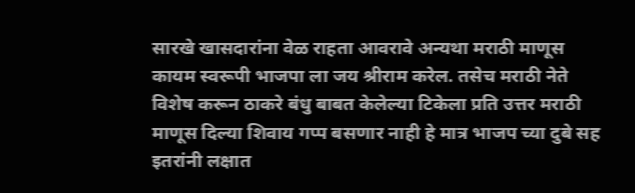सारखे खासदारांना वेळ राहता आवरावे अन्यथा मराठी माणूस कायम स्वरूपी भाजपा ला जय श्रीराम करेल. तसेच मराठी नेते विशेष करून ठाकरे बंधु बाबत केलेल्या टिकेला प्रति उत्तर मराठी माणूस दिल्या शिवाय गप्प बसणार नाही हे मात्र भाजप च्या दुबे सह इतरांनी लक्षात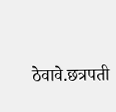ठेवावे.छत्रपती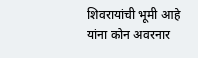शिवरायांची भूमी आहे
यांना कोन अवरनार